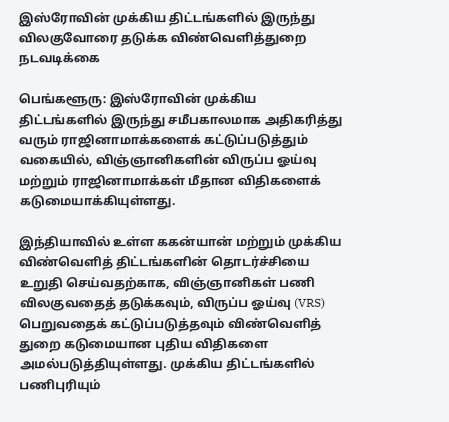இஸ்ரோவின் முக்கிய திட்டங்களில் இருந்து விலகுவோரை தடுக்க விண்வெளித்துறை நடவடிக்கை

பெங்களூரு: இஸ்ரோவின் முக்கிய திட்டங்களில் இருந்து சமீபகாலமாக அதிகரித்து வரும் ராஜினாமாக்களைக் கட்டுப்படுத்தும் வகையில், விஞ்ஞானிகளின் விருப்ப ஓய்வு மற்றும் ராஜினாமாக்கள் மீதான விதிகளைக் கடுமையாக்கியுள்ளது.

இந்தியாவில் உள்ள ககன்யான் மற்றும் முக்கிய விண்வெளித் திட்டங்களின் தொடர்ச்சியை உறுதி செய்வதற்காக, விஞ்ஞானிகள் பணி விலகுவதைத் தடுக்கவும், விருப்ப ஓய்வு (VRS) பெறுவதைக் கட்டுப்படுத்தவும் விண்வெளித் துறை கடுமையான புதிய விதிகளை அமல்படுத்தியுள்ளது. முக்கிய திட்டங்களில் பணிபுரியும்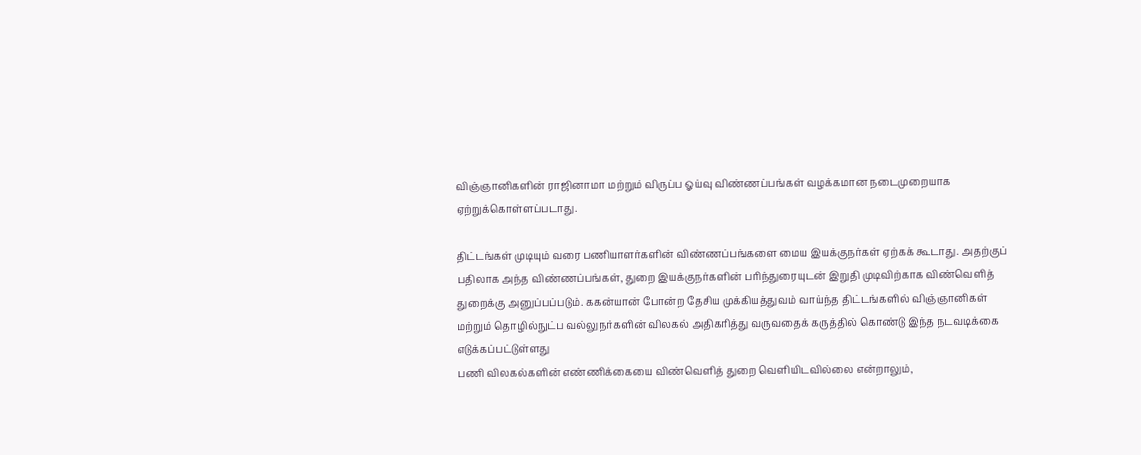விஞ்ஞானிகளின் ராஜினாமா மற்றும் விருப்ப ஓய்வு விண்ணப்பங்கள் வழக்கமான நடைமுறையாக ஏற்றுக்கொள்ளப்படாது.

திட்டங்கள் முடியும் வரை பணியாளர்களின் விண்ணப்பங்களை மைய இயக்குநர்கள் ஏற்கக் கூடாது. அதற்குப் பதிலாக அந்த விண்ணப்பங்கள், துறை இயக்குநர்களின் பரிந்துரையுடன் இறுதி முடிவிற்காக விண்வெளித் துறைக்கு அனுப்பப்படும். ககன்யான் போன்ற தேசிய முக்கியத்துவம் வாய்ந்த திட்டங்களில் விஞ்ஞானிகள் மற்றும் தொழில்நுட்ப வல்லுநர்களின் விலகல் அதிகரித்து வருவதைக் கருத்தில் கொண்டு இந்த நடவடிக்கை எடுக்கப்பட்டுள்ளது
பணி விலகல்களின் எண்ணிக்கையை விண்வெளித் துறை வெளியிடவில்லை என்றாலும்,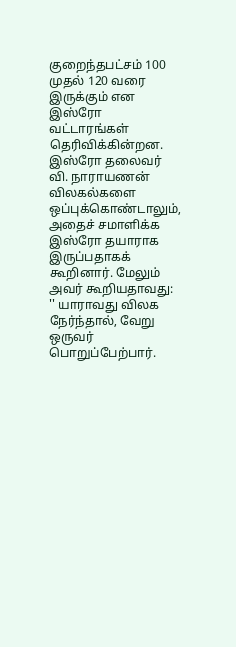குறைந்தபட்சம் 100 முதல் 120 வரை இருக்கும் என இஸ்ரோ வட்டாரங்கள் தெரிவிக்கின்றன. இஸ்ரோ தலைவர் வி. நாராயணன் விலகல்களை ஒப்புக்கொண்டாலும், அதைச் சமாளிக்க இஸ்ரோ தயாராக இருப்பதாகக் கூறினார். மேலும் அவர் கூறியதாவது: '' யாராவது விலக நேர்ந்தால், வேறு ஒருவர் பொறுப்பேற்பார்.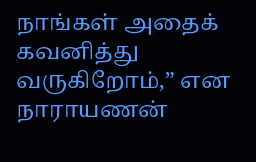நாங்கள் அதைக் கவனித்து வருகிறோம்,” என நாராயணன்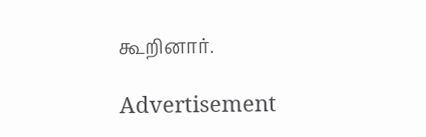கூறினார்.

Advertisement